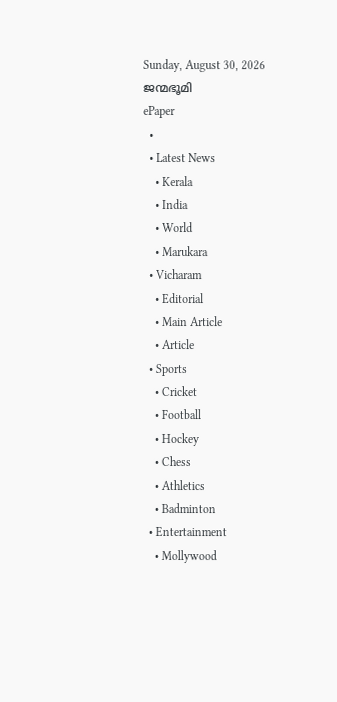Sunday, August 30, 2026
ജന്മഭൂമി
ePaper
  •
  • Latest News
    • Kerala
    • India
    • World
    • Marukara
  • Vicharam
    • Editorial
    • Main Article
    • Article
  • Sports
    • Cricket
    • Football
    • Hockey
    • Chess
    • Athletics
    • Badminton
  • Entertainment
    • Mollywood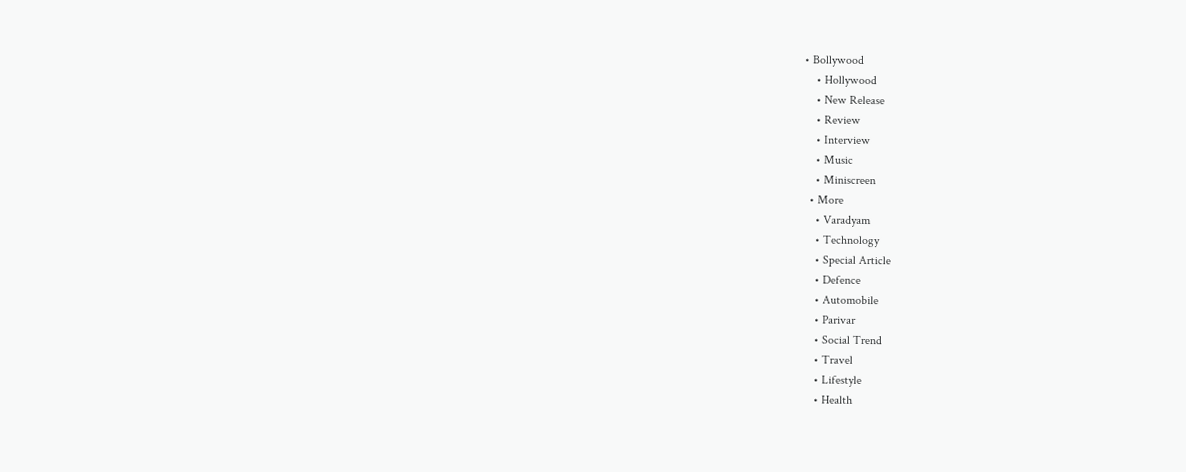• Bollywood
    • Hollywood
    • New Release
    • Review
    • Interview
    • Music
    • Miniscreen
  • More
    • Varadyam
    • Technology
    • Special Article
    • Defence
    • Automobile
    • Parivar
    • Social Trend
    • Travel
    • Lifestyle
    • Health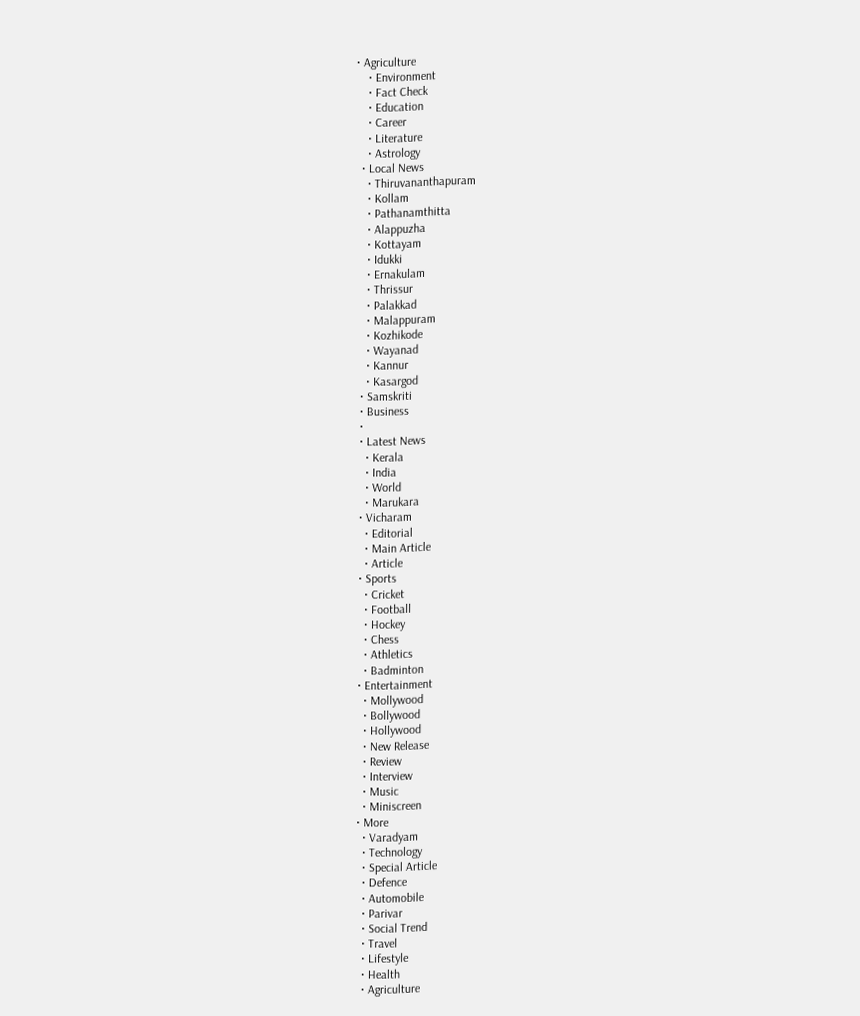• Agriculture
    • Environment
    • Fact Check
    • Education
    • Career
    • Literature
    • Astrology
  • Local News
    • Thiruvananthapuram
    • Kollam
    • Pathanamthitta
    • Alappuzha
    • Kottayam
    • Idukki
    • Ernakulam
    • Thrissur
    • Palakkad
    • Malappuram
    • Kozhikode
    • Wayanad
    • Kannur
    • Kasargod
  • Samskriti
  • Business
  •
  • Latest News
    • Kerala
    • India
    • World
    • Marukara
  • Vicharam
    • Editorial
    • Main Article
    • Article
  • Sports
    • Cricket
    • Football
    • Hockey
    • Chess
    • Athletics
    • Badminton
  • Entertainment
    • Mollywood
    • Bollywood
    • Hollywood
    • New Release
    • Review
    • Interview
    • Music
    • Miniscreen
  • More
    • Varadyam
    • Technology
    • Special Article
    • Defence
    • Automobile
    • Parivar
    • Social Trend
    • Travel
    • Lifestyle
    • Health
    • Agriculture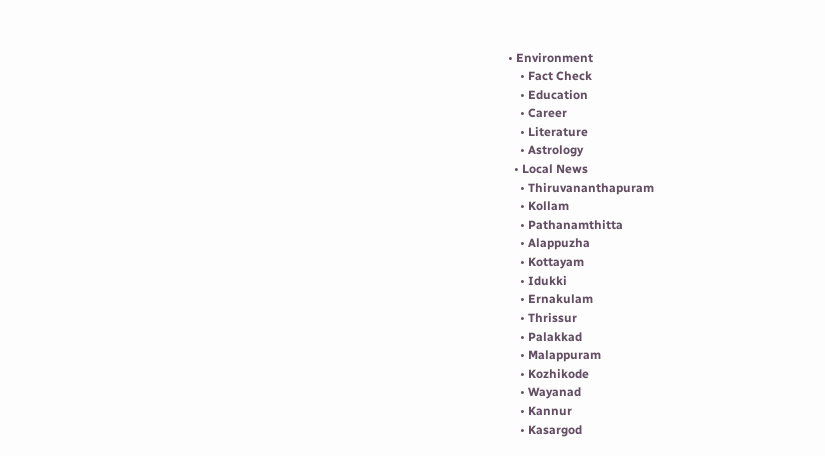• Environment
    • Fact Check
    • Education
    • Career
    • Literature
    • Astrology
  • Local News
    • Thiruvananthapuram
    • Kollam
    • Pathanamthitta
    • Alappuzha
    • Kottayam
    • Idukki
    • Ernakulam
    • Thrissur
    • Palakkad
    • Malappuram
    • Kozhikode
    • Wayanad
    • Kannur
    • Kasargod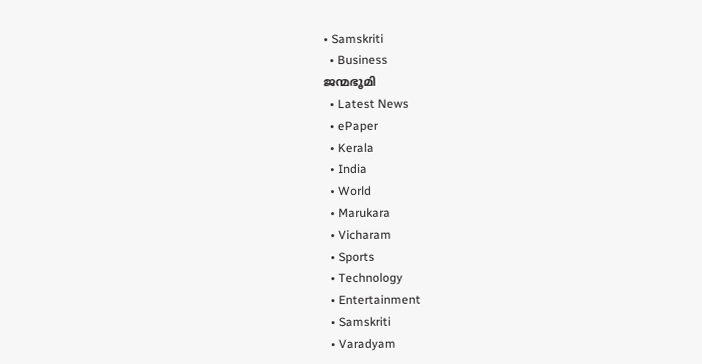• Samskriti
  • Business
ജന്മഭൂമി
  • Latest News
  • ePaper
  • Kerala
  • India
  • World
  • Marukara
  • Vicharam
  • Sports
  • Technology
  • Entertainment
  • Samskriti
  • Varadyam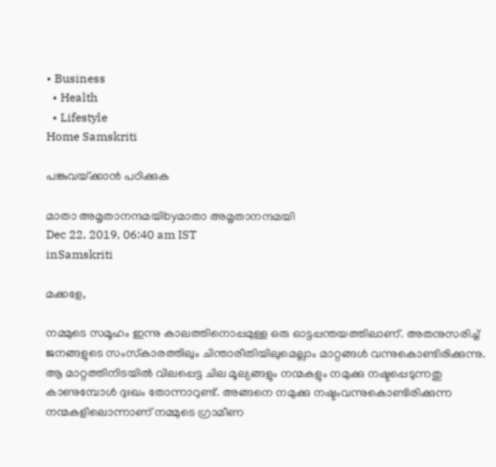• Business
  • Health
  • Lifestyle
Home Samskriti

പങ്കുവയ്‌ക്കാന്‍ പഠിക്കുക

മാതാ അമൃതാനന്ദമയിbyമാതാ അമൃതാനന്ദമയി
Dec 22, 2019, 06:40 am IST
inSamskriti

മക്കളേ,

നമ്മുടെ സമൂഹം ഇന്നു കാലത്തിനൊപ്പമുള്ള ഒരു ഓട്ടപ്പന്തയത്തിലാണ്. അതനുസരിച്ച് ജനങ്ങളുടെ സംസ്‌കാരത്തിലും ചിന്താരീതിയിലുമെല്ലാം മാറ്റങ്ങള്‍ വന്നുകൊണ്ടിരിക്കുന്നു. ആ മാറ്റത്തിനിടയില്‍ വിലപ്പെട്ട ചില മൂല്യങ്ങളും നന്മകളും നമുക്കു നഷ്ടപ്പെടുന്നതു കാണുമ്പോള്‍ ദുഃഖം തോന്നാറുണ്ട്. അങ്ങനെ നമുക്കു നഷ്ടംവന്നുകൊണ്ടിരിക്കുന്ന നന്മകളിലൊന്നാണ് നമ്മുടെ ഗ്രാമീണ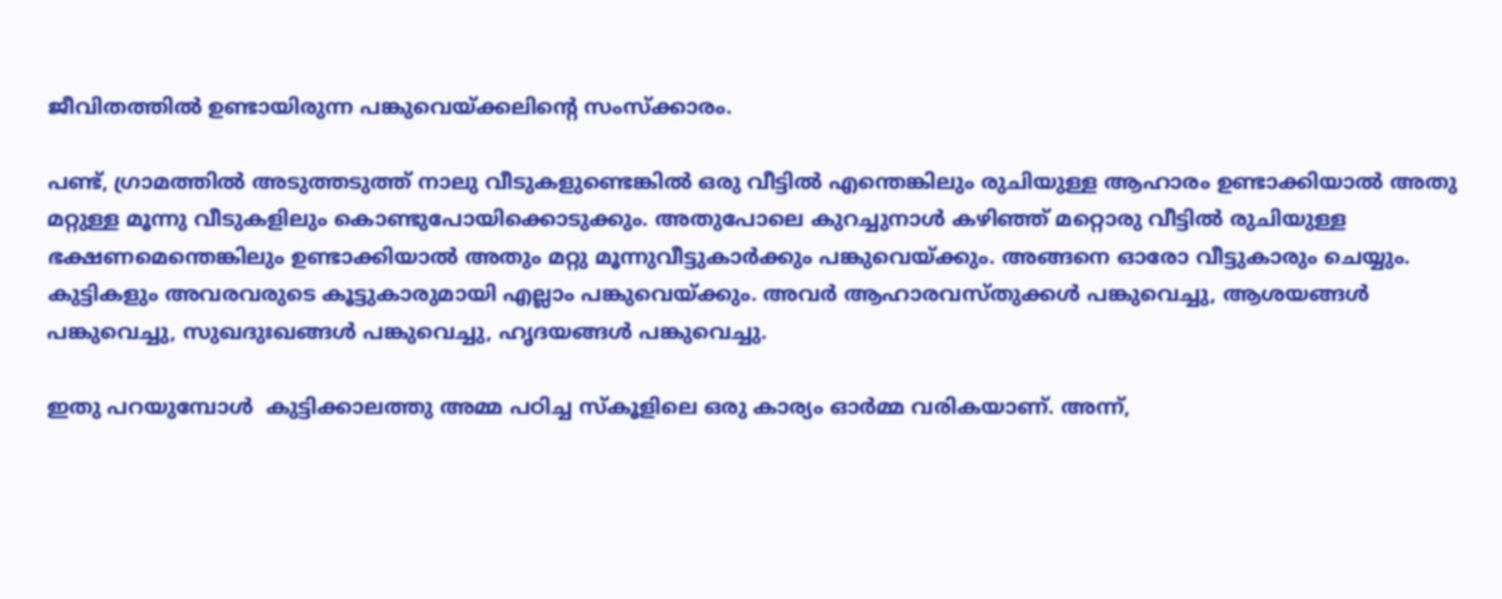ജീവിതത്തില്‍ ഉണ്ടായിരുന്ന പങ്കുവെയ്‌ക്കലിന്റെ സംസ്‌ക്കാരം.

പണ്ട്, ഗ്രാമത്തില്‍ അടുത്തടുത്ത് നാലു വീടുകളുണ്ടെങ്കില്‍ ഒരു വീട്ടില്‍ എന്തെങ്കിലും രുചിയുള്ള ആഹാരം ഉണ്ടാക്കിയാല്‍ അതു മറ്റുള്ള മൂന്നു വീടുകളിലും കൊണ്ടുപോയിക്കൊടുക്കും. അതുപോലെ കുറച്ചുനാള്‍ കഴിഞ്ഞ് മറ്റൊരു വീട്ടില്‍ രുചിയുള്ള  ഭക്ഷണമെന്തെങ്കിലും ഉണ്ടാക്കിയാല്‍ അതും മറ്റു മൂന്നുവീട്ടുകാര്‍ക്കും പങ്കുവെയ്‌ക്കും. അങ്ങനെ ഓരോ വീട്ടുകാരും ചെയ്യും.   കുട്ടികളും അവരവരുടെ കൂട്ടുകാരുമായി എല്ലാം പങ്കുവെയ്‌ക്കും. അവര്‍ ആഹാരവസ്തുക്കള്‍ പങ്കുവെച്ചു, ആശയങ്ങള്‍ പങ്കുവെച്ചു, സുഖദുഃഖങ്ങള്‍ പങ്കുവെച്ചു, ഹൃദയങ്ങള്‍ പങ്കുവെച്ചു.

ഇതു പറയുമ്പോള്‍  കുട്ടിക്കാലത്തു അമ്മ പഠിച്ച സ്‌കൂളിലെ ഒരു കാര്യം ഓര്‍മ്മ വരികയാണ്. അന്ന്,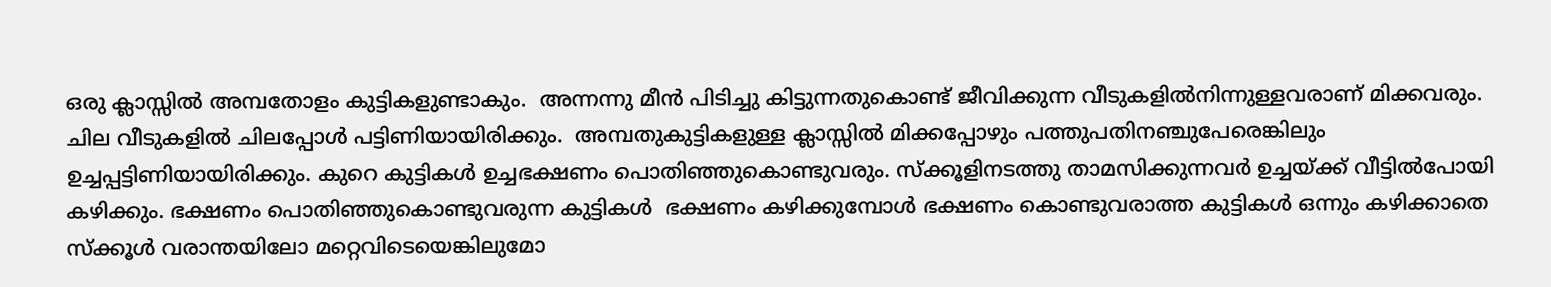ഒരു ക്ലാസ്സില്‍ അമ്പതോളം കുട്ടികളുണ്ടാകും.  അന്നന്നു മീന്‍ പിടിച്ചു കിട്ടുന്നതുകൊണ്ട് ജീവിക്കുന്ന വീടുകളില്‍നിന്നുള്ളവരാണ് മിക്കവരും. ചില വീടുകളില്‍ ചിലപ്പോള്‍ പട്ടിണിയായിരിക്കും.  അമ്പതുകുട്ടികളുള്ള ക്ലാസ്സില്‍ മിക്കപ്പോഴും പത്തുപതിനഞ്ചുപേരെങ്കിലും ഉച്ചപ്പട്ടിണിയായിരിക്കും. കുറെ കുട്ടികള്‍ ഉച്ചഭക്ഷണം പൊതിഞ്ഞുകൊണ്ടുവരും. സ്‌ക്കൂളിനടത്തു താമസിക്കുന്നവര്‍ ഉച്ചയ്‌ക്ക് വീട്ടില്‍പോയി കഴിക്കും. ഭക്ഷണം പൊതിഞ്ഞുകൊണ്ടുവരുന്ന കുട്ടികള്‍  ഭക്ഷണം കഴിക്കുമ്പോള്‍ ഭക്ഷണം കൊണ്ടുവരാത്ത കുട്ടികള്‍ ഒന്നും കഴിക്കാതെ സ്‌ക്കൂള്‍ വരാന്തയിലോ മറ്റെവിടെയെങ്കിലുമോ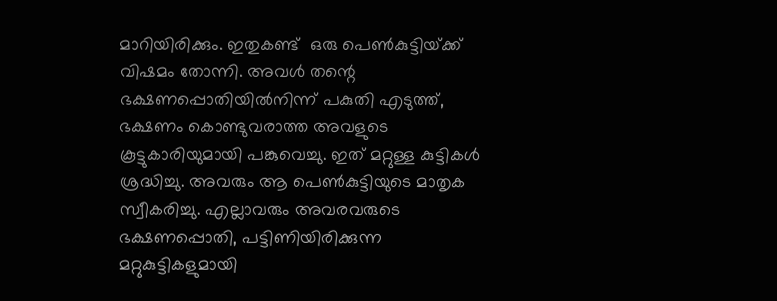മാറിയിരിക്കും. ഇതുകണ്ട്  ഒരു പെണ്‍കുട്ടിയ്‌ക്ക് വിഷമം തോന്നി. അവള്‍ തന്റെ ഭക്ഷണപ്പൊതിയില്‍നിന്ന് പകുതി എടുത്ത്, ഭക്ഷണം കൊണ്ടുവരാത്ത അവളുടെ കൂട്ടുകാരിയുമായി പങ്കുവെച്ചു. ഇത് മറ്റുള്ള കുട്ടികള്‍ ശ്രദ്ധിച്ചു. അവരും ആ പെണ്‍കുട്ടിയുടെ മാതൃക സ്വീകരിച്ചു. എല്ലാവരും അവരവരുടെ ഭക്ഷണപ്പൊതി, പട്ടിണിയിരിക്കുന്ന  മറ്റുകുട്ടികളുമായി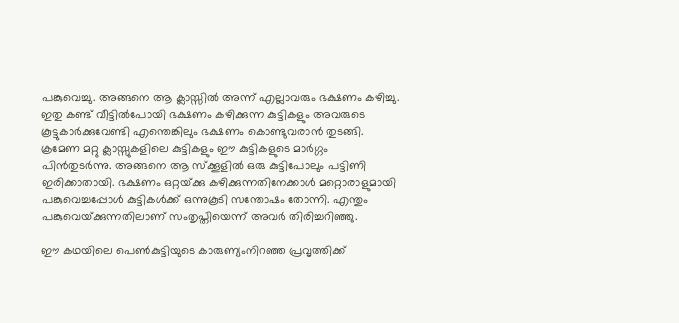പങ്കുവെച്ചു. അങ്ങനെ ആ ക്ലാസ്സില്‍ അന്ന് എല്ലാവരും ഭക്ഷണം കഴിച്ചു. ഇതു കണ്ട് വീട്ടില്‍പോയി ഭക്ഷണം കഴിക്കുന്ന കുട്ടികളും അവരുടെ കൂട്ടുകാര്‍ക്കുവേണ്ടി എന്തെങ്കിലും ഭക്ഷണം കൊണ്ടുവരാന്‍ തുടങ്ങി.  ക്രമേണ മറ്റു ക്ലാസ്സുകളിലെ കുട്ടികളും ഈ കുട്ടികളുടെ മാര്‍ഗ്ഗം പിന്‍തുടര്‍ന്നു. അങ്ങനെ ആ സ്‌ക്കൂളില്‍ ഒരു കുട്ടിപോലും പട്ടിണി ഇരിക്കാതായി. ഭക്ഷണം ഒറ്റയ്‌ക്കു കഴിക്കുന്നതിനേക്കാള്‍ മറ്റൊരാളുമായി പങ്കുവെച്ചപ്പോള്‍ കുട്ടികള്‍ക്ക് ഒന്നുകൂടി സന്തോഷം തോന്നി. എന്തും പങ്കുവെയ്‌ക്കുന്നതിലാണ് സംതൃപ്തിയെന്ന് അവര്‍ തിരിച്ചറിഞ്ഞു.

ഈ കഥയിലെ പെണ്‍കുട്ടിയുടെ കാരുണ്യംനിറഞ്ഞ പ്രവൃത്തിക്ക്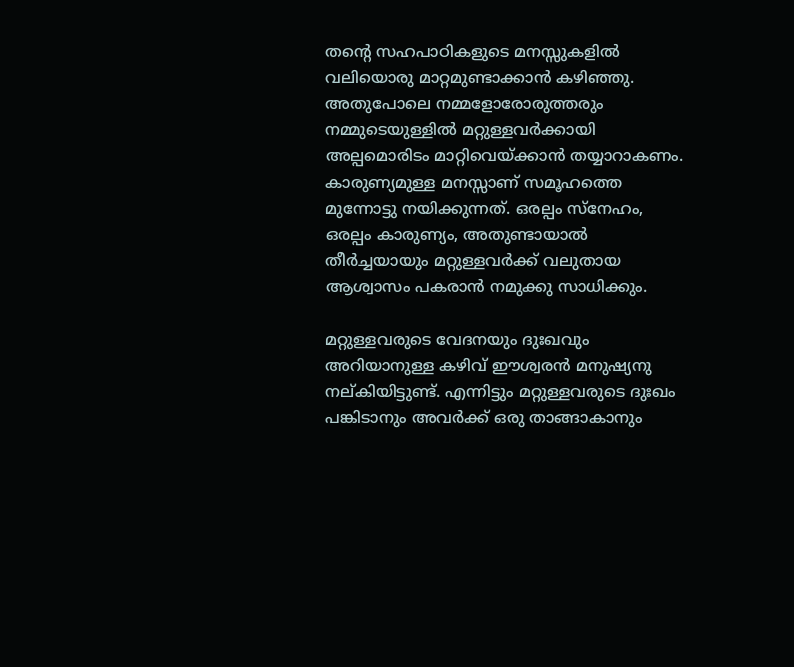തന്റെ സഹപാഠികളുടെ മനസ്സുകളില്‍ വലിയൊരു മാറ്റമുണ്ടാക്കാന്‍ കഴിഞ്ഞു. അതുപോലെ നമ്മളോരോരുത്തരും നമ്മുടെയുള്ളില്‍ മറ്റുള്ളവര്‍ക്കായി അല്പമൊരിടം മാറ്റിവെയ്‌ക്കാന്‍ തയ്യാറാകണം. കാരുണ്യമുള്ള മനസ്സാണ് സമൂഹത്തെ മുന്നോട്ടു നയിക്കുന്നത്. ഒരല്പം സ്‌നേഹം, ഒരല്പം കാരുണ്യം, അതുണ്ടായാല്‍ തീര്‍ച്ചയായും മറ്റുള്ളവര്‍ക്ക് വലുതായ ആശ്വാസം പകരാന്‍ നമുക്കു സാധിക്കും.

മറ്റുള്ളവരുടെ വേദനയും ദുഃഖവും അറിയാനുള്ള കഴിവ് ഈശ്വരന്‍ മനുഷ്യനു നല്കിയിട്ടുണ്ട്. എന്നിട്ടും മറ്റുള്ളവരുടെ ദുഃഖം പങ്കിടാനും അവര്‍ക്ക് ഒരു താങ്ങാകാനും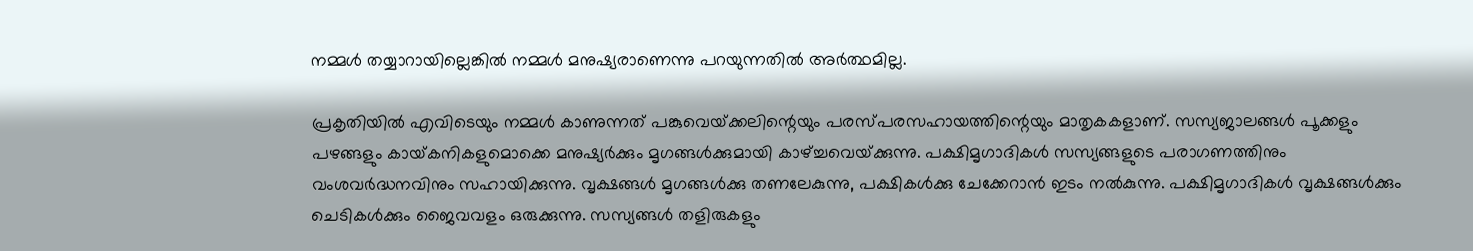നമ്മള്‍ തയ്യാറായില്ലെങ്കില്‍ നമ്മള്‍ മനുഷ്യരാണെന്നു പറയുന്നതില്‍ അര്‍ത്ഥമില്ല.

പ്രകൃതിയില്‍ എവിടെയും നമ്മള്‍ കാണുന്നത് പങ്കുവെയ്‌ക്കലിന്റെയും പരസ്പരസഹായത്തിന്റെയും മാതൃകകളാണ്. സസ്യജാലങ്ങള്‍ പൂക്കളും പഴങ്ങളും കായ്‌കനികളുമൊക്കെ മനുഷ്യര്‍ക്കും മൃഗങ്ങള്‍ക്കുമായി കാഴ്‌ച്ചവെയ്‌ക്കുന്നു. പക്ഷിമൃഗാദികള്‍ സസ്യങ്ങളുടെ പരാഗണത്തിനും വംശവര്‍ദ്ധനവിനും സഹായിക്കുന്നു. വൃക്ഷങ്ങള്‍ മൃഗങ്ങള്‍ക്കു തണലേകുന്നു, പക്ഷികള്‍ക്കു ചേക്കേറാന്‍ ഇടം നല്‍കുന്നു. പക്ഷിമൃഗാദികള്‍ വൃക്ഷങ്ങള്‍ക്കും ചെടികള്‍ക്കും ജൈവവളം ഒരുക്കുന്നു. സസ്യങ്ങള്‍ തളിരുകളും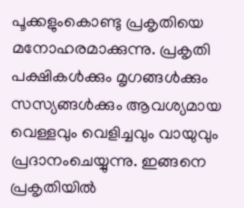പൂക്കളുംകൊണ്ടു പ്രകൃതിയെ മനോഹരമാക്കുന്നു. പ്രകൃതി പക്ഷികള്‍ക്കും മൃഗങ്ങള്‍ക്കും സസ്യങ്ങള്‍ക്കും ആവശ്യമായ വെള്ളവും വെളിച്ചവും വായുവും പ്രദാനംചെയ്യുന്നു. ഇങ്ങനെ പ്രകൃതിയില്‍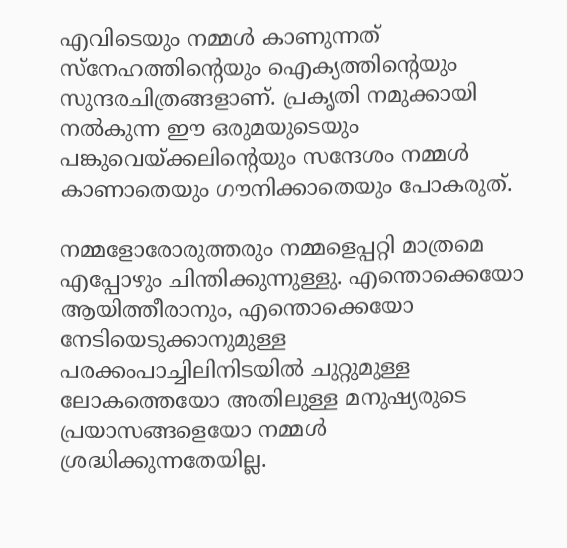എവിടെയും നമ്മള്‍ കാണുന്നത് സ്‌നേഹത്തിന്റെയും ഐക്യത്തിന്റെയും സുന്ദരചിത്രങ്ങളാണ്. പ്രകൃതി നമുക്കായി നല്‍കുന്ന ഈ ഒരുമയുടെയും പങ്കുവെയ്‌ക്കലിന്റെയും സന്ദേശം നമ്മള്‍ കാണാതെയും ഗൗനിക്കാതെയും പോകരുത്.

നമ്മളോരോരുത്തരും നമ്മളെപ്പറ്റി മാത്രമെ എപ്പോഴും ചിന്തിക്കുന്നുള്ളു. എന്തൊക്കെയോ ആയിത്തീരാനും, എന്തൊക്കെയോ നേടിയെടുക്കാനുമുള്ള പരക്കംപാച്ചിലിനിടയില്‍ ചുറ്റുമുള്ള ലോകത്തെയോ അതിലുള്ള മനുഷ്യരുടെ  പ്രയാസങ്ങളെയോ നമ്മള്‍ ശ്രദ്ധിക്കുന്നതേയില്ല.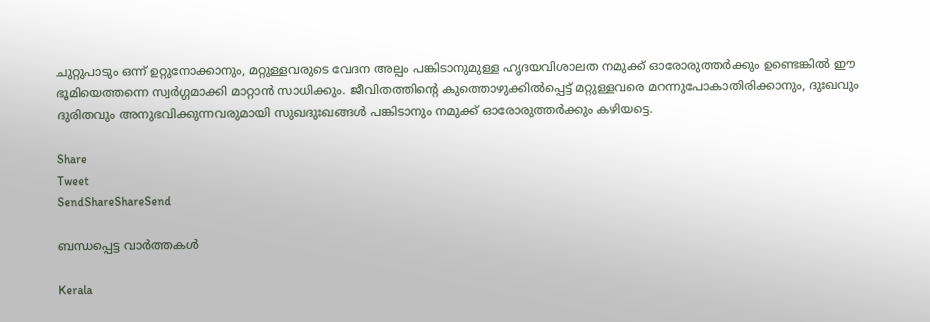ചുറ്റുപാടും ഒന്ന് ഉറ്റുനോക്കാനും, മറ്റുള്ളവരുടെ വേദന അല്പം പങ്കിടാനുമുള്ള ഹൃദയവിശാലത നമുക്ക് ഓരോരുത്തര്‍ക്കും ഉണ്ടെങ്കില്‍ ഈ ഭൂമിയെത്തന്നെ സ്വര്‍ഗ്ഗമാക്കി മാറ്റാന്‍ സാധിക്കും. ജീവിതത്തിന്റെ കുത്തൊഴുക്കില്‍പ്പെട്ട് മറ്റുള്ളവരെ മറന്നുപോകാതിരിക്കാനും, ദുഃഖവും ദുരിതവും അനുഭവിക്കുന്നവരുമായി സുഖദുഃഖങ്ങള്‍ പങ്കിടാനും നമുക്ക് ഓരോരുത്തര്‍ക്കും കഴിയട്ടെ.

Share
Tweet
SendShareShareSend

ബന്ധപ്പെട്ട വാര്‍ത്തകള്‍

Kerala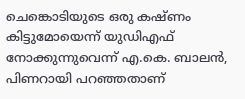ചെങ്കൊടിയുടെ ഒരു കഷ്ണം കിട്ടുമോയെന്ന് യുഡിഎഫ് നോക്കുന്നുവെന്ന് എ.കെ. ബാലന്‍, പിണറായി പറഞ്ഞതാണ്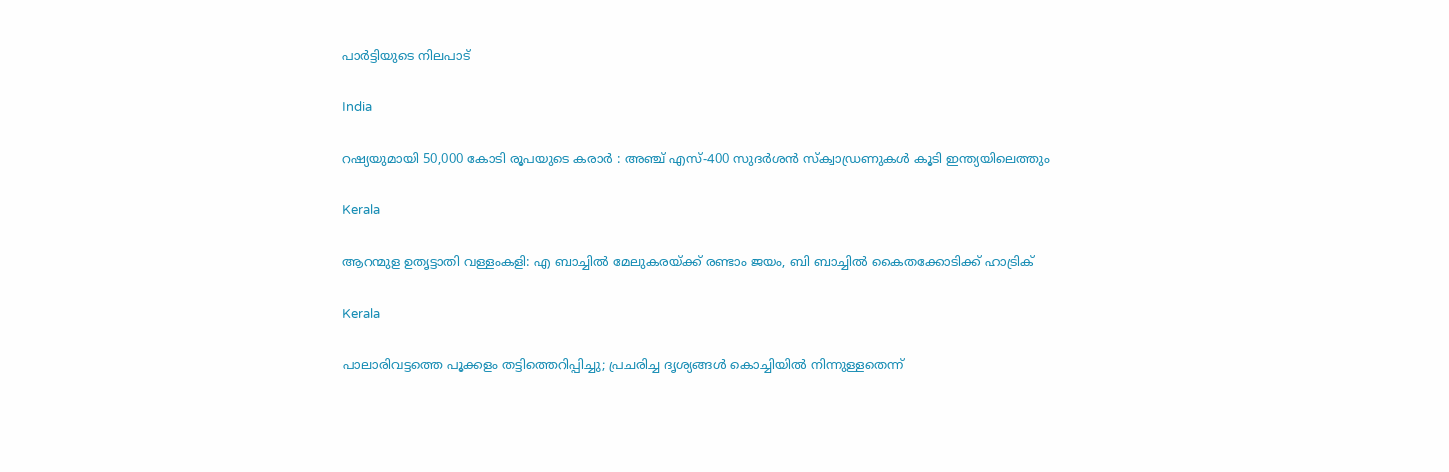പാര്‍ട്ടിയുടെ നിലപാട്

India

റഷ്യയുമായി 50,000 കോടി രൂപയുടെ കരാർ : അഞ്ച് എസ്-400 സുദർശൻ സ്ക്വാഡ്രണുകൾ കൂടി ഇന്ത്യയിലെത്തും

Kerala

ആറന്മുള ഉതൃട്ടാതി വള്ളംകളി: എ ബാച്ചില്‍ മേലുകരയ്‌ക്ക് രണ്ടാം ജയം, ബി ബാച്ചില്‍ കൈതക്കോടിക്ക് ഹാട്രിക്

Kerala

പാലാരിവട്ടത്തെ പൂക്കളം തട്ടിത്തെറിപ്പിച്ചു; പ്രചരിച്ച ദൃശ്യങ്ങൾ കൊച്ചിയിൽ നിന്നുള്ളതെന്ന്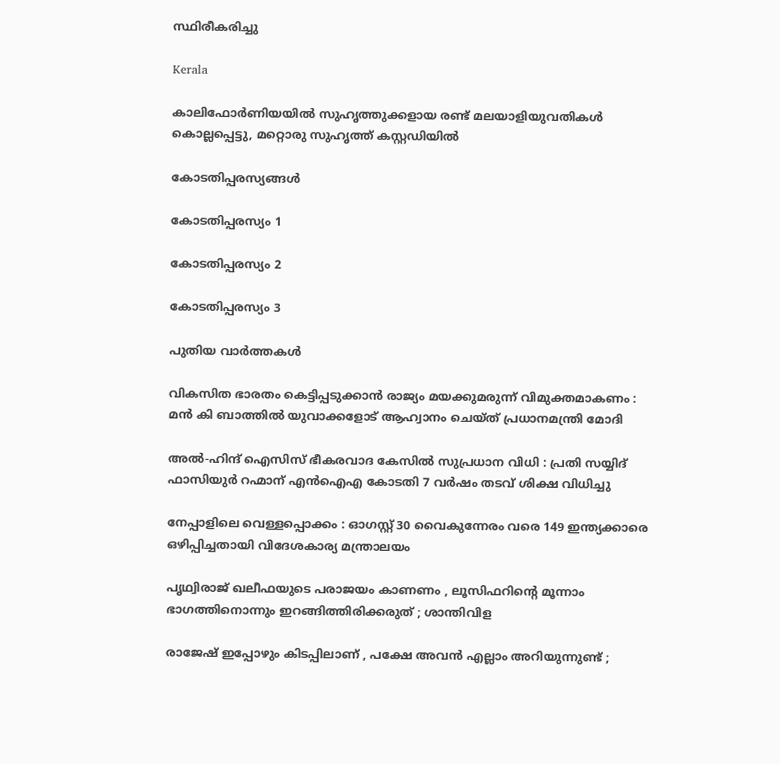സ്ഥിരീകരിച്ചു

Kerala

കാലിഫോര്‍ണിയയില്‍ സുഹൃത്തുക്കളായ രണ്ട് മലയാളിയുവതികള്‍ കൊല്ലപ്പെട്ടു, മറ്റൊരു സുഹൃത്ത് കസ്റ്റഡിയില്‍

കോടതിപ്പരസ്യങ്ങള്‍

കോടതിപ്പരസ്യം 1

കോടതിപ്പരസ്യം 2

കോടതിപ്പരസ്യം 3

പുതിയ വാര്‍ത്തകള്‍

വികസിത ഭാരതം കെട്ടിപ്പടുക്കാൻ രാജ്യം മയക്കുമരുന്ന് വിമുക്തമാകണം : മൻ കി ബാത്തിൽ യുവാക്കളോട് ആഹ്വാനം ചെയ്ത് പ്രധാനമന്ത്രി മോദി

അൽ-ഹിന്ദ് ഐസിസ് ഭീകരവാദ കേസിൽ സുപ്രധാന വിധി : പ്രതി സയ്യിദ് ഫാസിയുർ റഹ്മാന് എൻഐഎ കോടതി 7 വർഷം തടവ് ശിക്ഷ വിധിച്ചു

നേപ്പാളിലെ വെള്ളപ്പൊക്കം : ഓഗസ്റ്റ് 30 വൈകുന്നേരം വരെ 149 ഇന്ത്യക്കാരെ ഒഴിപ്പിച്ചതായി വിദേശകാര്യ മന്ത്രാലയം

പൃഥ്വിരാജ് ഖലീഫയുടെ പരാജയം കാണണം , ലൂസിഫറിന്റെ മൂന്നാം ഭാഗത്തിനൊന്നും ഇറങ്ങിത്തിരിക്കരുത് ; ശാന്തിവിള

രാജേഷ് ഇപ്പോഴും കിടപ്പിലാണ് , പക്ഷേ അവൻ എല്ലാം അറിയുന്നുണ്ട് ;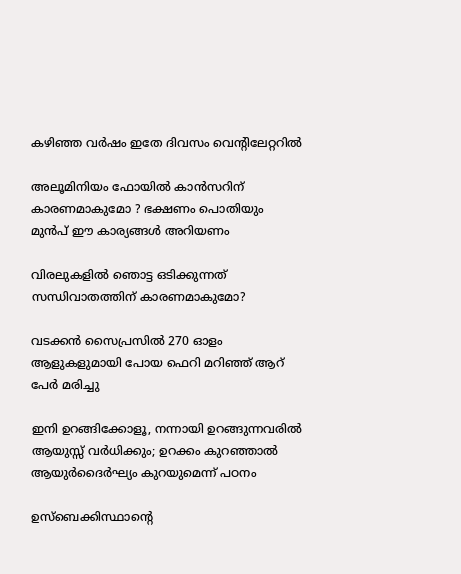കഴിഞ്ഞ വർഷം ഇതേ ദിവസം വെന്റിലേറ്ററിൽ

അലൂമിനിയം ഫോയിൽ കാൻസറിന് കാരണമാകുമോ ? ഭക്ഷണം പൊതിയും മുൻപ് ഈ കാര്യങ്ങൾ അറിയണം

വിരലുകളിൽ ഞൊട്ട ഒടിക്കുന്നത് സന്ധിവാതത്തിന് കാരണമാകുമോ?

വടക്കൻ സൈപ്രസിൽ 270 ഓളം ആളുകളുമായി പോയ ഫെറി മറിഞ്ഞ് ആറ് പേർ മരിച്ചു

ഇനി ഉറങ്ങിക്കോളൂ, നന്നായി ഉറങ്ങുന്നവരിൽ ആയുസ്സ് വർധിക്കും; ഉറക്കം കുറഞ്ഞാൽ ആയുർദൈർഘ്യം കുറയുമെന്ന് പഠനം

ഉസ്‌ബെക്കിസ്ഥാന്റെ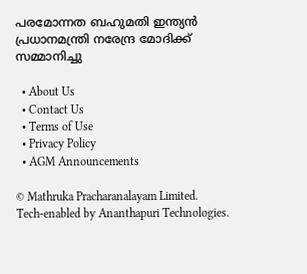പരമോന്നത ബഹുമതി ഇന്ത്യൻ പ്രധാനമന്ത്രി നരേന്ദ്ര മോദിക്ക് സമ്മാനിച്ചു

  • About Us
  • Contact Us
  • Terms of Use
  • Privacy Policy
  • AGM Announcements

© Mathruka Pracharanalayam Limited.
Tech-enabled by Ananthapuri Technologies.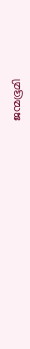ജന്മഭൂമി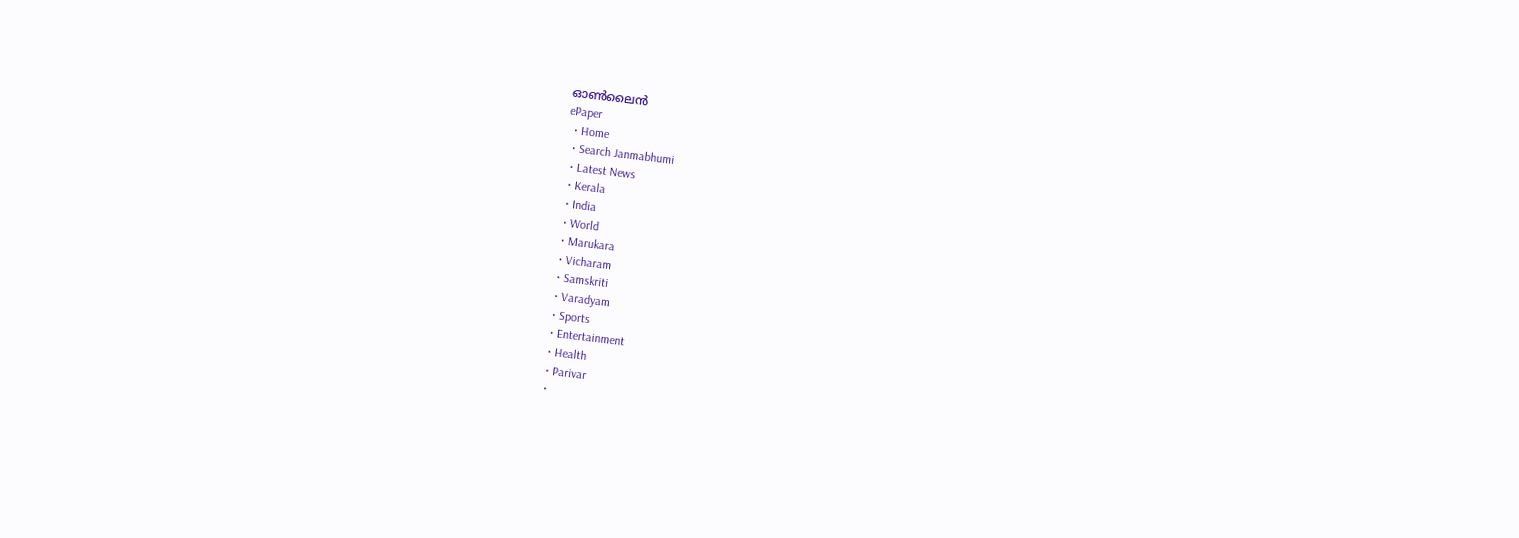ഓണ്‍ലൈന്‍
ePaper
  • Home
  • Search Janmabhumi
  • Latest News
  • Kerala
  • India
  • World
  • Marukara
  • Vicharam
  • Samskriti
  • Varadyam
  • Sports
  • Entertainment
  • Health
  • Parivar
  •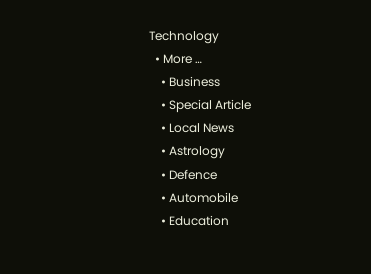Technology
  • More …
    • Business
    • Special Article
    • Local News
    • Astrology
    • Defence
    • Automobile
    • Education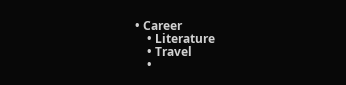• Career
    • Literature
    • Travel
    •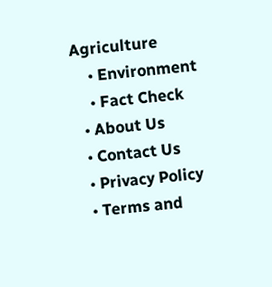Agriculture
    • Environment
    • Fact Check
  • About Us
  • Contact Us
  • Privacy Policy
  • Terms and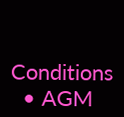Conditions
  • AGM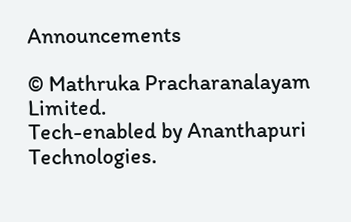Announcements

© Mathruka Pracharanalayam Limited.
Tech-enabled by Ananthapuri Technologies.